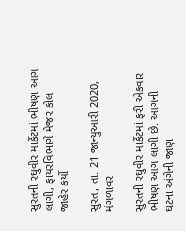સુરતની રઘુવીર માર્કેટમાં ભીષણ આગ લાગી, ફાયરવિભાગે મેજર કોલ જાહેર કર્યો

સુરત, તા. 21 જાન્યુઆરી 2020, મંગળાવર

સુરતની રઘુવીર માર્કેટમાં ફરી એકવાર ભીષણ આગ લાગી છે. આગની ઘટના અંગેની જાણ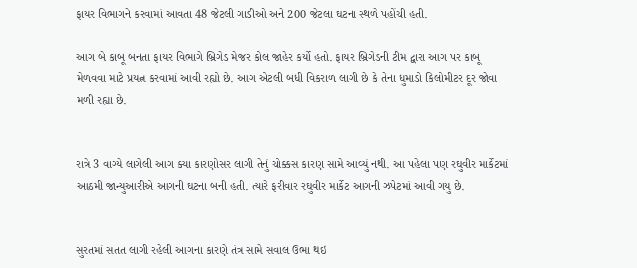ફાયર વિભાગને કરવામાં આવતા 48 જેટલી ગાડીઓ અને 200 જેટલા ઘટના સ્થળે પહોંચી હતી.

આગ બે કાબૂ બનતા ફાયર વિભાગે બ્રિગેડ મેજર કોલ જાહેર કર્યો હતો. ફાયર બ્રિગેડની ટીમ દ્વારા આગ પર કાબૂ મેળવવા માટે પ્રયત્ન કરવામાં આવી રહ્યો છે. આગ એટલી બધી વિકરાળ લાગી છે કે તેના ધુમાડો કિલોમીટર દૂર જોવા મળી રહ્યા છે.


રાત્રે 3 વાગ્યે લાગેલી આગ ક્યા કારણોસર લાગી તેનું ચોક્કસ કારણ સામે આવ્યું નથી. આ પહેલા પણ રઘુવીર માર્કેટમાં આઠમી જાન્યુઆરીએ આગની ઘટના બની હતી. ત્યારે ફરીવાર રઘુવીર માર્કેટ આગની ઝપેટમાં આવી ગયુ છે.


સુરતમાં સતત લાગી રહેલી આગના કારણે તંત્ર સામે સવાલ ઉભા થઇ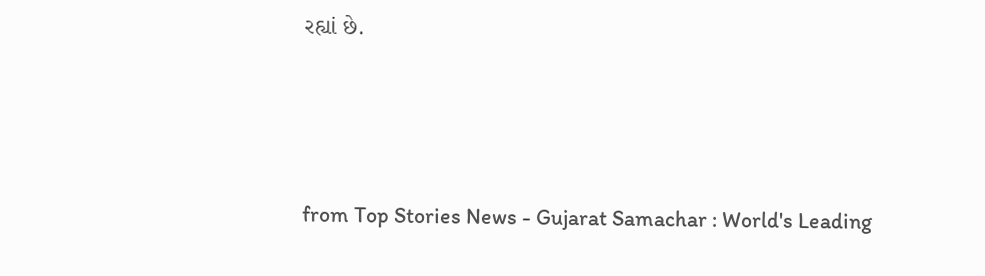રહ્યાં છે.



from Top Stories News - Gujarat Samachar : World's Leading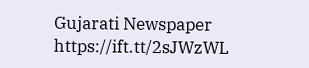Gujarati Newspaper https://ift.tt/2sJWzWL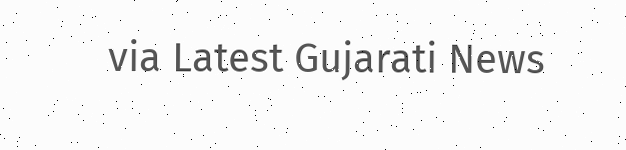via Latest Gujarati News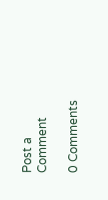Post a Comment

0 Comments